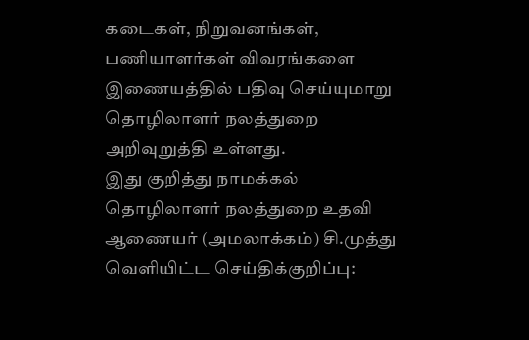கடைகள், நிறுவனங்கள், பணியாளர்கள் விவரங்களை இணையத்தில் பதிவு செய்யுமாறு தொழிலாளர் நலத்துறை அறிவுறுத்தி உள்ளது.
இது குறித்து நாமக்கல் தொழிலாளர் நலத்துறை உதவி ஆணையர் (அமலாக்கம்) சி.முத்து வெளியிட்ட செய்திக்குறிப்பு: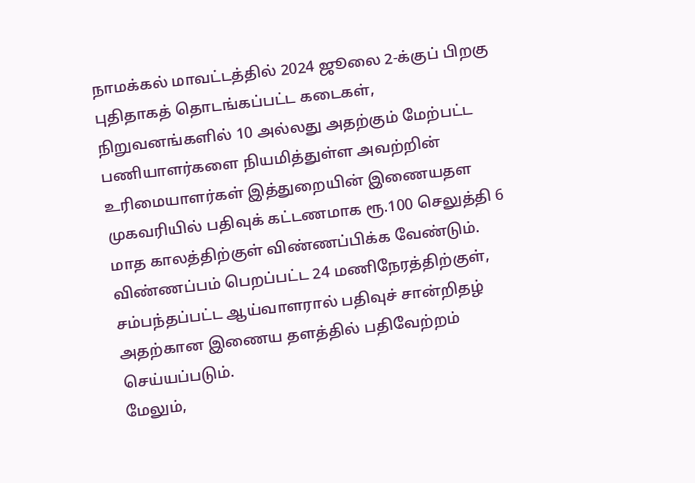நாமக்கல் மாவட்டத்தில் 2024 ஜூலை 2-க்குப் பிறகு புதிதாகத் தொடங்கப்பட்ட கடைகள், நிறுவனங்களில் 10 அல்லது அதற்கும் மேற்பட்ட பணியாளர்களை நியமித்துள்ள அவற்றின் உரிமையாளர்கள் இத்துறையின் இணையதள முகவரியில் பதிவுக் கட்டணமாக ரூ.100 செலுத்தி 6 மாத காலத்திற்குள் விண்ணப்பிக்க வேண்டும். விண்ணப்பம் பெறப்பட்ட 24 மணிநேரத்திற்குள், சம்பந்தப்பட்ட ஆய்வாளரால் பதிவுச் சான்றிதழ் அதற்கான இணைய தளத்தில் பதிவேற்றம் செய்யப்படும்.
மேலும்,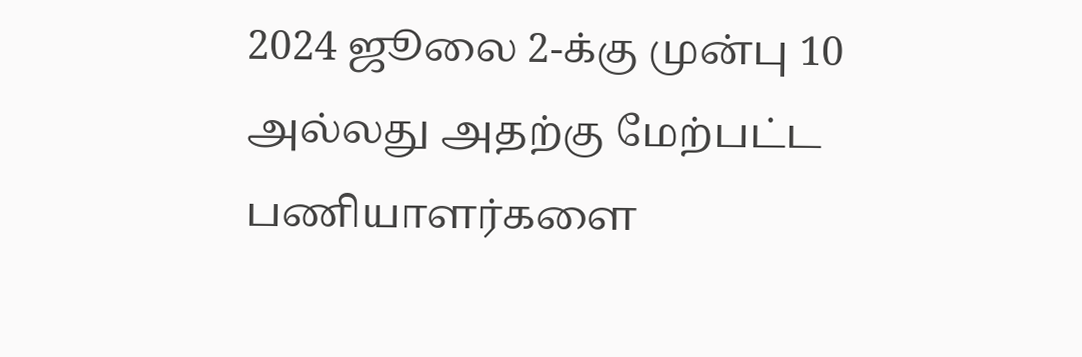2024 ஜூலை 2-க்கு முன்பு 10 அல்லது அதற்கு மேற்பட்ட பணியாளர்களை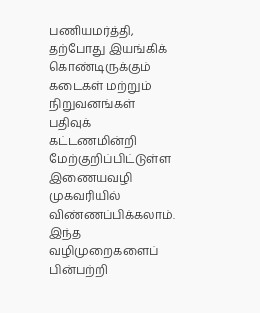பணியமர்த்தி, தற்போது இயங்கிக் கொண்டிருக்கும் கடைகள் மற்றும் நிறுவனங்கள் பதிவுக் கட்டணமின்றி மேற்குறிப்பிட்டுள்ள இணையவழி முகவரியில் விண்ணப்பிக்கலாம். இந்த வழிமுறைகளைப் பின்பற்றி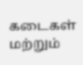கடைகள் மற்றும்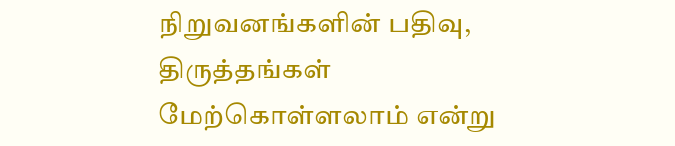நிறுவனங்களின் பதிவு, திருத்தங்கள் மேற்கொள்ளலாம் என்று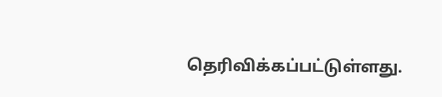தெரிவிக்கப்பட்டுள்ளது.